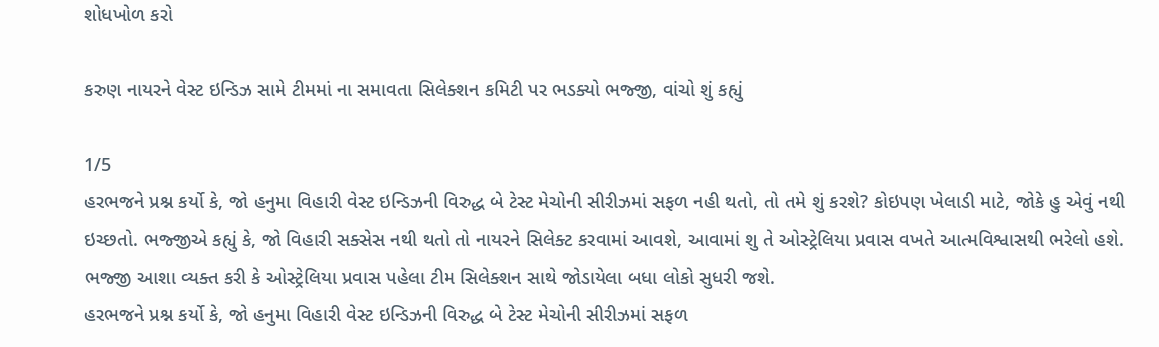શોધખોળ કરો

કરુણ નાયરને વેસ્ટ ઇન્ડિઝ સામે ટીમમાં ના સમાવતા સિલેક્શન કમિટી પર ભડક્યો ભજ્જી, વાંચો શું કહ્યું

1/5
હરભજને પ્રશ્ન કર્યો કે, જો હનુમા વિહારી વેસ્ટ ઇન્ડિઝની વિરુદ્ધ બે ટેસ્ટ મેચોની સીરીઝમાં સફળ નહી થતો, તો તમે શું કરશે? કોઇપણ ખેલાડી માટે, જોકે હુ એવું નથી ઇચ્છતો. ભજ્જીએ કહ્યું કે, જો વિહારી સક્સેસ નથી થતો તો નાયરને સિલેક્ટ કરવામાં આવશે, આવામાં શુ તે ઓસ્ટ્રેલિયા પ્રવાસ વખતે આત્મવિશ્વાસથી ભરેલો હશે. ભજ્જી આશા વ્યક્ત કરી કે ઓસ્ટ્રેલિયા પ્રવાસ પહેલા ટીમ સિલેક્શન સાથે જોડાયેલા બધા લોકો સુધરી જશે.
હરભજને પ્રશ્ન કર્યો કે, જો હનુમા વિહારી વેસ્ટ ઇન્ડિઝની વિરુદ્ધ બે ટેસ્ટ મેચોની સીરીઝમાં સફળ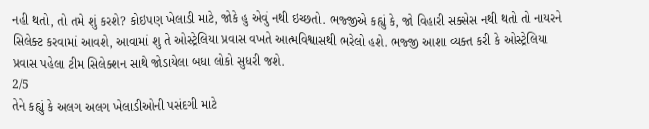નહી થતો, તો તમે શું કરશે? કોઇપણ ખેલાડી માટે, જોકે હુ એવું નથી ઇચ્છતો. ભજ્જીએ કહ્યું કે, જો વિહારી સક્સેસ નથી થતો તો નાયરને સિલેક્ટ કરવામાં આવશે, આવામાં શુ તે ઓસ્ટ્રેલિયા પ્રવાસ વખતે આત્મવિશ્વાસથી ભરેલો હશે. ભજ્જી આશા વ્યક્ત કરી કે ઓસ્ટ્રેલિયા પ્રવાસ પહેલા ટીમ સિલેક્શન સાથે જોડાયેલા બધા લોકો સુધરી જશે.
2/5
તેને કહ્યું કે અલગ અલગ ખેલાડીઓની પસંદગી માટે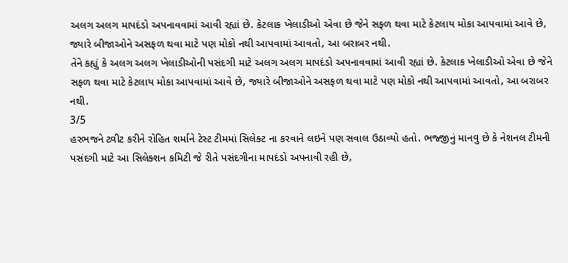અલગ અલગ માપદંડો અપનાવવામાં આવી રહ્યાં છે. કેટલાક ખેલાડીઓ એવા છે જેને સફળ થવા માટે કેટલાય મોકા આપવામાં આવે છે, જ્યારે બીજાઓને અસફળ થવા માટે પણ મોકો નથી આપવામાં આવતો, આ બરાબર નથી.
તેને કહ્યું કે અલગ અલગ ખેલાડીઓની પસંદગી માટે અલગ અલગ માપદંડો અપનાવવામાં આવી રહ્યાં છે. કેટલાક ખેલાડીઓ એવા છે જેને સફળ થવા માટે કેટલાય મોકા આપવામાં આવે છે, જ્યારે બીજાઓને અસફળ થવા માટે પણ મોકો નથી આપવામાં આવતો, આ બરાબર નથી.
3/5
હરભજને ટ્વીટ કરીને રોહિત શર્માને ટેસ્ટ ટીમમાં સિલેક્ટ ના કરવાને લઇને પણ સવાલ ઉઠાવ્યો હતો. ભજ્જીનું માનવુ છે કે નેશનલ ટીમની પસંદગી માટે આ સિલેક્શન કમિટી જે રીતે પસંદગીના માપદંડો અપનાવી રહી છે,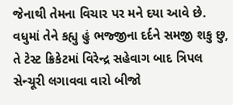જેનાથી તેમના વિચાર પર મને દયા આવે છે. વધુમાં તેને કહ્યુ હું ભજ્જીના દર્દને સમજી શકુ છુ, તે ટેસ્ટ ક્રિકેટમાં વિરેન્દ્ર સહેવાગ બાદ ત્રિપલ સેન્ચૂરી લગાવવા વારો બીજો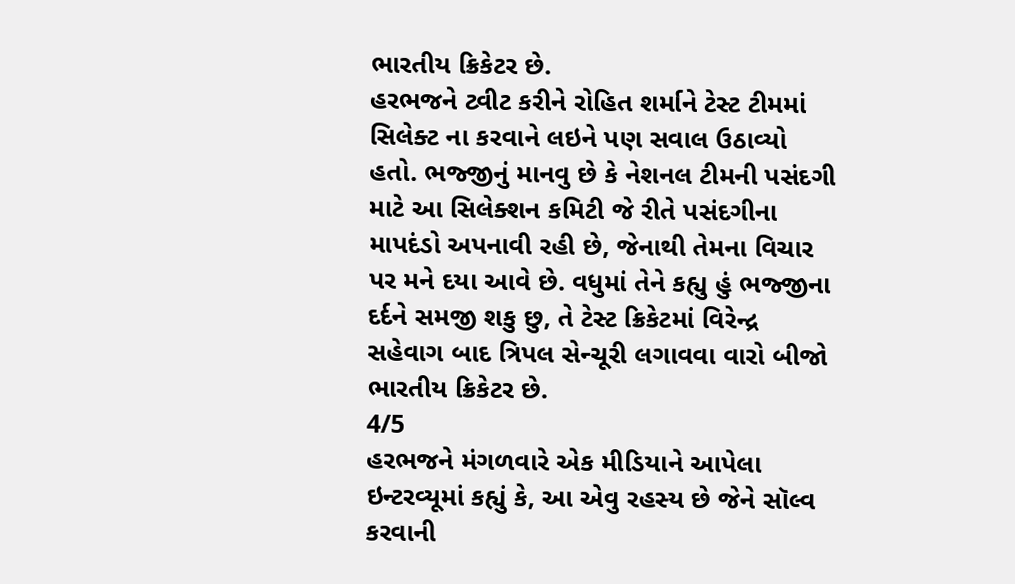ભારતીય ક્રિકેટર છે.
હરભજને ટ્વીટ કરીને રોહિત શર્માને ટેસ્ટ ટીમમાં સિલેક્ટ ના કરવાને લઇને પણ સવાલ ઉઠાવ્યો હતો. ભજ્જીનું માનવુ છે કે નેશનલ ટીમની પસંદગી માટે આ સિલેક્શન કમિટી જે રીતે પસંદગીના માપદંડો અપનાવી રહી છે, જેનાથી તેમના વિચાર પર મને દયા આવે છે. વધુમાં તેને કહ્યુ હું ભજ્જીના દર્દને સમજી શકુ છુ, તે ટેસ્ટ ક્રિકેટમાં વિરેન્દ્ર સહેવાગ બાદ ત્રિપલ સેન્ચૂરી લગાવવા વારો બીજો ભારતીય ક્રિકેટર છે.
4/5
હરભજને મંગળવારે એક મીડિયાને આપેલા ઇન્ટરવ્યૂમાં કહ્યું કે, આ એવુ રહસ્ય છે જેને સૉલ્વ કરવાની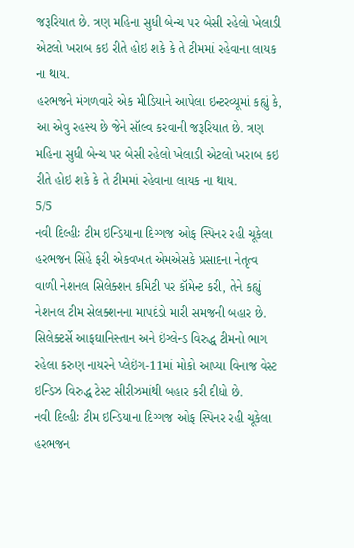જરૂરિયાત છે. ત્રણ મહિના સુધી બેન્ચ પર બેસી રહેલો ખેલાડી એટલો ખરાબ કઇ રીતે હોઇ શકે કે તે ટીમમાં રહેવાના લાયક ના થાય.
હરભજને મંગળવારે એક મીડિયાને આપેલા ઇન્ટરવ્યૂમાં કહ્યું કે, આ એવુ રહસ્ય છે જેને સૉલ્વ કરવાની જરૂરિયાત છે. ત્રણ મહિના સુધી બેન્ચ પર બેસી રહેલો ખેલાડી એટલો ખરાબ કઇ રીતે હોઇ શકે કે તે ટીમમાં રહેવાના લાયક ના થાય.
5/5
નવી દિલ્હીઃ ટીમ ઇન્ડિયાના દિગ્ગજ ઓફ સ્પિનર રહી ચૂકેલા હરભજન સિંહે ફરી એકવખત એમએસકે પ્રસાદના નેતૃત્વ વાળી નેશનલ સિલેક્શન કમિટી પર કૉમેન્ટ કરી, તેને કહ્યું નેશનલ ટીમ સેલક્શનના માપદંડો મારી સમજની બહાર છે. સિલેક્ટર્સે આફઘાનિસ્તાન અને ઇંગ્લેન્ડ વિરુદ્ધ ટીમનો ભાગ રહેલા કરુણ નાયરને પ્લેઇંગ-11માં મોકો આપ્યા વિનાજ વેસ્ટ ઇન્ડિઝ વિરુદ્ધ ટેસ્ટ સીરીઝમાંથી બહાર કરી દીધો છે.
નવી દિલ્હીઃ ટીમ ઇન્ડિયાના દિગ્ગજ ઓફ સ્પિનર રહી ચૂકેલા હરભજન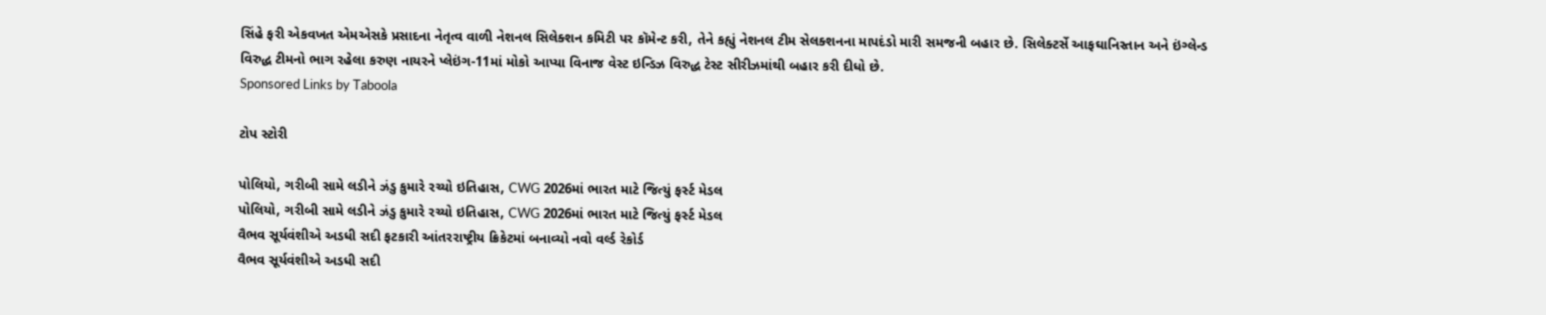સિંહે ફરી એકવખત એમએસકે પ્રસાદના નેતૃત્વ વાળી નેશનલ સિલેક્શન કમિટી પર કૉમેન્ટ કરી, તેને કહ્યું નેશનલ ટીમ સેલક્શનના માપદંડો મારી સમજની બહાર છે. સિલેક્ટર્સે આફઘાનિસ્તાન અને ઇંગ્લેન્ડ વિરુદ્ધ ટીમનો ભાગ રહેલા કરુણ નાયરને પ્લેઇંગ-11માં મોકો આપ્યા વિનાજ વેસ્ટ ઇન્ડિઝ વિરુદ્ધ ટેસ્ટ સીરીઝમાંથી બહાર કરી દીધો છે.
Sponsored Links by Taboola

ટોપ સ્ટોરી

પોલિયો, ગરીબી સામે લડીને ઝંડુ કુમારે રચ્યો ઇતિહાસ, CWG 2026માં ભારત માટે જિત્યું ફર્સ્ટ મેડલ
પોલિયો, ગરીબી સામે લડીને ઝંડુ કુમારે રચ્યો ઇતિહાસ, CWG 2026માં ભારત માટે જિત્યું ફર્સ્ટ મેડલ
વૈભવ સૂર્યવંશીએ અડધી સદી ફટકારી આંતરરાષ્ટ્રીય ક્રિકેટમાં બનાવ્યો નવો વર્લ્ડ રેકોર્ડ
વૈભવ સૂર્યવંશીએ અડધી સદી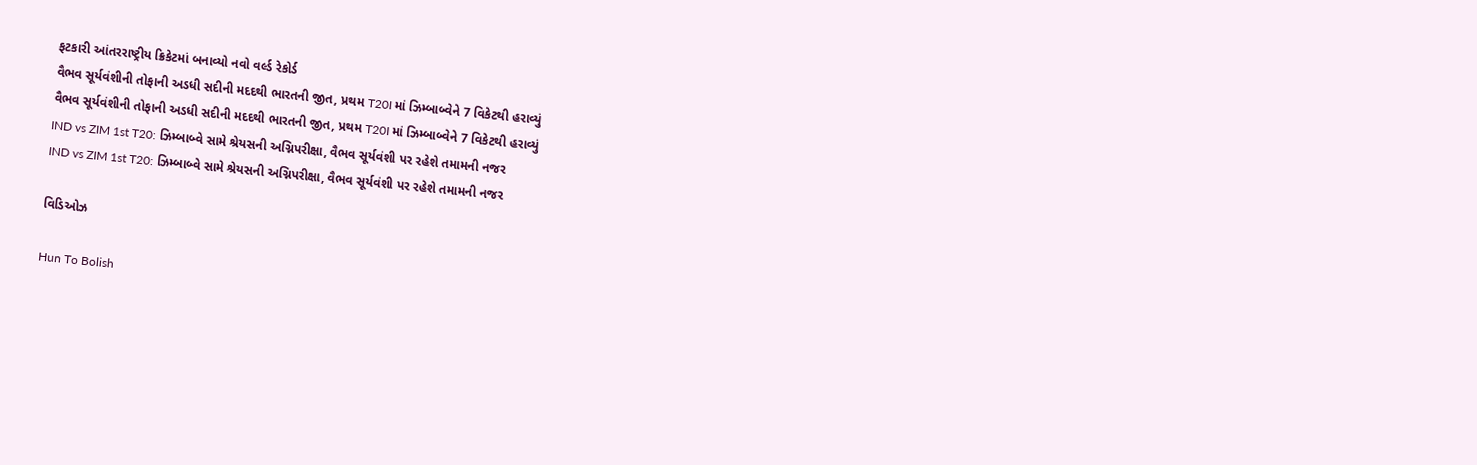ફટકારી આંતરરાષ્ટ્રીય ક્રિકેટમાં બનાવ્યો નવો વર્લ્ડ રેકોર્ડ
વૈભવ સૂર્યવંશીની તોફાની અડધી સદીની મદદથી ભારતની જીત, પ્રથમ T20I માં ઝિમ્બાબ્વેને 7 વિકેટથી હરાવ્યું
વૈભવ સૂર્યવંશીની તોફાની અડધી સદીની મદદથી ભારતની જીત, પ્રથમ T20I માં ઝિમ્બાબ્વેને 7 વિકેટથી હરાવ્યું
IND vs ZIM 1st T20: ઝિમ્બાબ્વે સામે શ્રેયસની અગ્નિપરીક્ષા, વૈભવ સૂર્યવંશી પર રહેશે તમામની નજર
IND vs ZIM 1st T20: ઝિમ્બાબ્વે સામે શ્રેયસની અગ્નિપરીક્ષા, વૈભવ સૂર્યવંશી પર રહેશે તમામની નજર

વિડિઓઝ

Hun To Bolish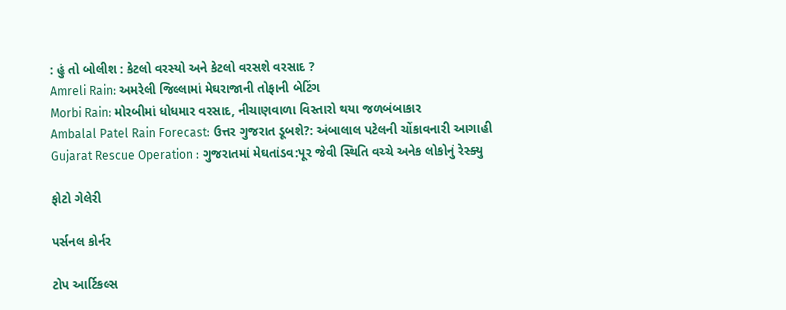: હું તો બોલીશ : કેટલો વરસ્યો અને કેટલો વરસશે વરસાદ ?
Amreli Rain: અમરેલી જિલ્લામાં મેઘરાજાની તોફાની બેટિંગ
Morbi Rain: મોરબીમાં ધોધમાર વરસાદ, નીચાણવાળા વિસ્તારો થયા જળબંબાકાર
Ambalal Patel Rain Forecast: ઉત્તર ગુજરાત ડૂબશે?: અંબાલાલ પટેલની ચોંકાવનારી આગાહી
Gujarat Rescue Operation : ગુજરાતમાં મેઘતાંડવ:પૂર જેવી સ્થિતિ વચ્ચે અનેક લોકોનું રેસ્ક્યુ

ફોટો ગેલેરી

પર્સનલ કોર્નર

ટોપ આર્ટિકલ્સ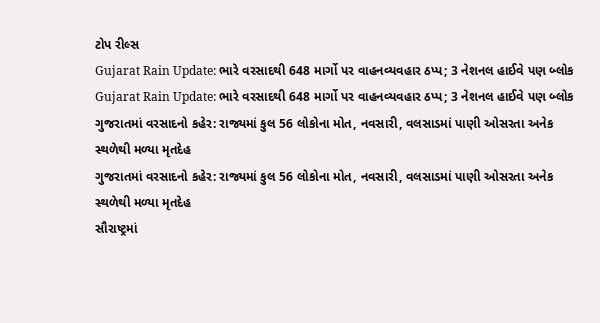ટોપ રીલ્સ
Gujarat Rain Update: ભારે વરસાદથી 648 માર્ગો પર વાહનવ્યવહાર ઠપ્પ; 3 નેશનલ હાઈવે પણ બ્લોક
Gujarat Rain Update: ભારે વરસાદથી 648 માર્ગો પર વાહનવ્યવહાર ઠપ્પ; 3 નેશનલ હાઈવે પણ બ્લોક
ગુજરાતમાં વરસાદનો કહેર: રાજ્યમાં કુલ 56 લોકોના મોત, નવસારી, વલસાડમાં પાણી ઓસરતા અનેક સ્થળેથી મળ્યા મૃતદેહ
ગુજરાતમાં વરસાદનો કહેર: રાજ્યમાં કુલ 56 લોકોના મોત, નવસારી, વલસાડમાં પાણી ઓસરતા અનેક સ્થળેથી મળ્યા મૃતદેહ
સૌરાષ્ટ્રમાં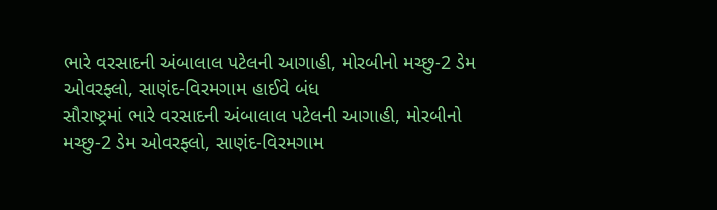ભારે વરસાદની અંબાલાલ પટેલની આગાહી, મોરબીનો મચ્છુ-2 ડેમ ઓવરફ્લો, સાણંદ-વિરમગામ હાઈવે બંધ
સૌરાષ્ટ્રમાં ભારે વરસાદની અંબાલાલ પટેલની આગાહી, મોરબીનો મચ્છુ-2 ડેમ ઓવરફ્લો, સાણંદ-વિરમગામ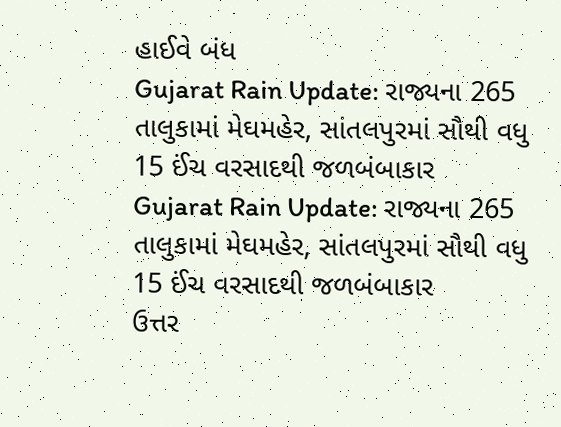હાઈવે બંધ
Gujarat Rain Update: રાજ્યના 265 તાલુકામાં મેઘમહેર, સાંતલપુરમાં સૌથી વધુ 15 ઈંચ વરસાદથી જળબંબાકાર
Gujarat Rain Update: રાજ્યના 265 તાલુકામાં મેઘમહેર, સાંતલપુરમાં સૌથી વધુ 15 ઈંચ વરસાદથી જળબંબાકાર
ઉત્તર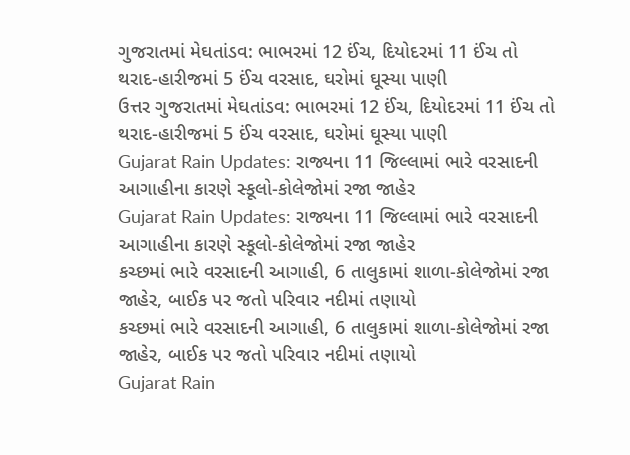ગુજરાતમાં મેઘતાંડવ: ભાભરમાં 12 ઈંચ, દિયોદરમાં 11 ઈંચ તો થરાદ-હારીજમાં 5 ઈંચ વરસાદ, ઘરોમાં ઘૂસ્યા પાણી
ઉત્તર ગુજરાતમાં મેઘતાંડવ: ભાભરમાં 12 ઈંચ, દિયોદરમાં 11 ઈંચ તો થરાદ-હારીજમાં 5 ઈંચ વરસાદ, ઘરોમાં ઘૂસ્યા પાણી
Gujarat Rain Updates: રાજ્યના 11 જિલ્લામાં ભારે વરસાદની આગાહીના કારણે સ્કૂલો-કોલેજોમાં રજા જાહેર
Gujarat Rain Updates: રાજ્યના 11 જિલ્લામાં ભારે વરસાદની આગાહીના કારણે સ્કૂલો-કોલેજોમાં રજા જાહેર
કચ્છમાં ભારે વરસાદની આગાહી, 6 તાલુકામાં શાળા-કોલેજોમાં રજા જાહેર, બાઈક પર જતો પરિવાર નદીમાં તણાયો
કચ્છમાં ભારે વરસાદની આગાહી, 6 તાલુકામાં શાળા-કોલેજોમાં રજા જાહેર, બાઈક પર જતો પરિવાર નદીમાં તણાયો
Gujarat Rain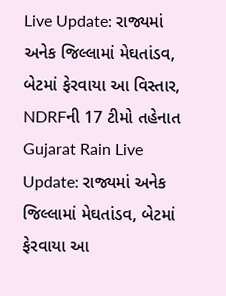Live Update: રાજ્યમાં અનેક જિલ્લામાં મેઘતાંડવ, બેટમાં ફેરવાયા આ વિસ્તાર, NDRFની 17 ટીમો તહેનાત
Gujarat Rain Live Update: રાજ્યમાં અનેક જિલ્લામાં મેઘતાંડવ, બેટમાં ફેરવાયા આ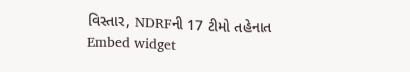વિસ્તાર, NDRFની 17 ટીમો તહેનાત
Embed widget